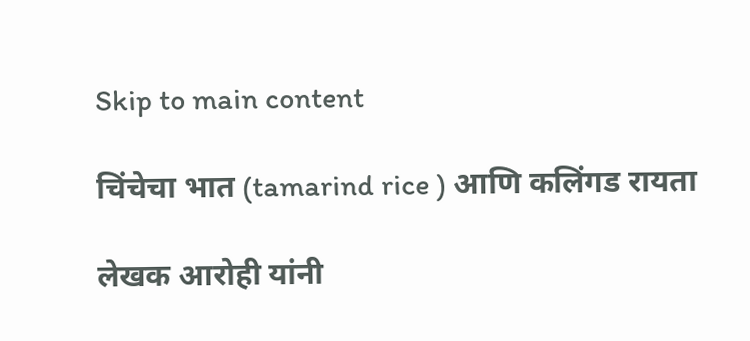Skip to main content

चिंचेचा भात (tamarind rice ) आणि कलिंगड रायता

लेखक आरोही यांनी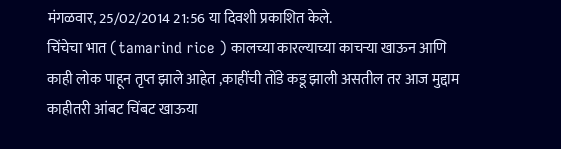मंगळवार, 25/02/2014 21:56 या दिवशी प्रकाशित केले.
चिंचेचा भात (tamarind rice ) कालच्या कारल्याच्या काचऱ्या खाऊन आणि काही लोक पाहून तृप्त झाले आहेत ,काहींची तोंडे कडू झाली असतील तर आज मुद्दाम काहीतरी आंबट चिंबट खाऊया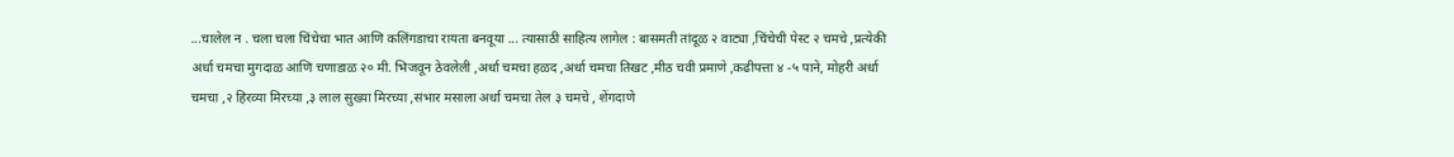...चालेल न . चला चला चिंचेचा भात आणि कलिंगडाचा रायता बनवूया ... त्यासाठी साहित्य लागेल : बासमती तांदूळ २ वाट्या ,चिंचेची पेस्ट २ चमचे ,प्रत्येकी अर्धा चमचा मुगदाळ आणि चणाडाळ २० मी. भिजवून ठेवलेली ,अर्धा चमचा हळद ,अर्धा चमचा तिखट ,मीठ चवी प्रमाणे ,कढीपत्ता ४ -५ पाने, मोहरी अर्धा चमचा ,२ हिरव्या मिरच्या ,३ लाल सुख्या मिरच्या ,संभार मसाला अर्धा चमचा तेल ३ चमचे , शेंगदाणे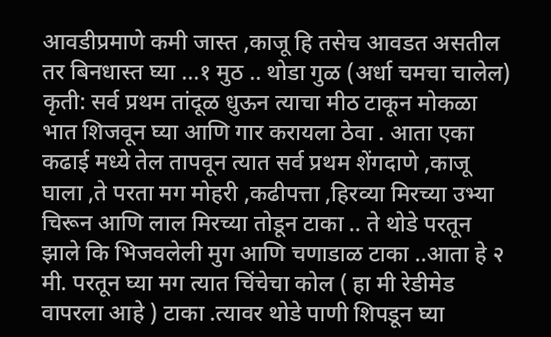आवडीप्रमाणे कमी जास्त ,काजू हि तसेच आवडत असतील तर बिनधास्त घ्या ...१ मुठ .. थोडा गुळ (अर्धा चमचा चालेल) कृती: सर्व प्रथम तांदूळ धुऊन त्याचा मीठ टाकून मोकळा भात शिजवून घ्या आणि गार करायला ठेवा . आता एका कढाई मध्ये तेल तापवून त्यात सर्व प्रथम शेंगदाणे ,काजू घाला ,ते परता मग मोहरी ,कढीपत्ता ,हिरव्या मिरच्या उभ्या चिरून आणि लाल मिरच्या तोडून टाका .. ते थोडे परतून झाले कि भिजवलेली मुग आणि चणाडाळ टाका ..आता हे २ मी. परतून घ्या मग त्यात चिंचेचा कोल ( हा मी रेडीमेड वापरला आहे ) टाका .त्यावर थोडे पाणी शिपडून घ्या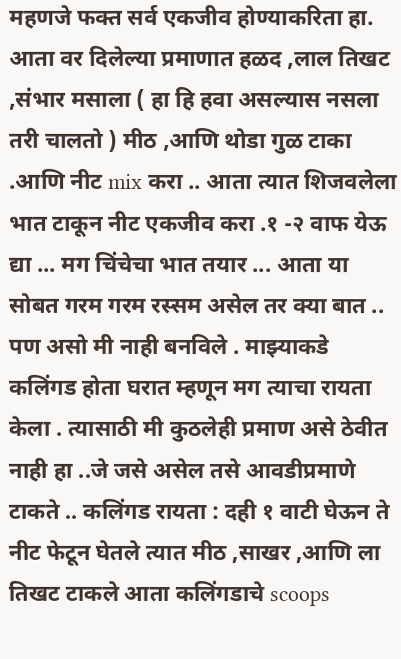महणजे फक्त सर्व एकजीव होण्याकरिता हा. आता वर दिलेल्या प्रमाणात हळद ,लाल तिखट ,संभार मसाला ( हा हि हवा असल्यास नसला तरी चालतो ) मीठ ,आणि थोडा गुळ टाका .आणि नीट mix करा .. आता त्यात शिजवलेला भात टाकून नीट एकजीव करा .१ -२ वाफ येऊ द्या ... मग चिंचेचा भात तयार ... आता या सोबत गरम गरम रस्सम असेल तर क्या बात .. पण असो मी नाही बनविले . माझ्याकडे कलिंगड होता घरात म्हणून मग त्याचा रायता केला . त्यासाठी मी कुठलेही प्रमाण असे ठेवीत नाही हा ..जे जसे असेल तसे आवडीप्रमाणे टाकते .. कलिंगड रायता : दही १ वाटी घेऊन ते नीट फेटून घेतले त्यात मीठ ,साखर ,आणि ला तिखट टाकले आता कलिंगडाचे scoops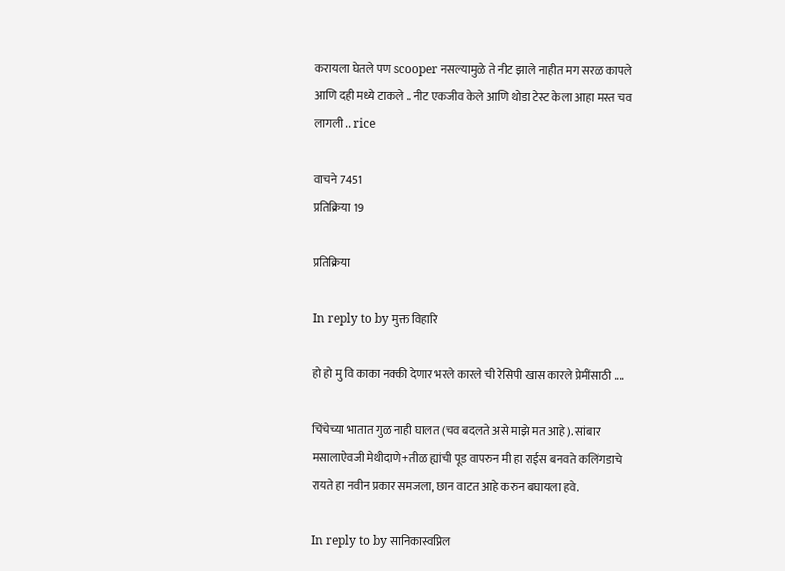करायला घेतले पण scooper नसल्यामुळे ते नीट झाले नाहीत मग सरळ कापले आणि दही मध्ये टाकले .. नीट एकजीव केले आणि थोडा टेस्ट केला आहा मस्त चव लागली .. rice

वाचने 7451
प्रतिक्रिया 19

प्रतिक्रिया

In reply to by मुक्त विहारि

हो हो मु वि काका नक्की देणार भरले कारले ची रेसिपी खास कारले प्रेमींसाठी ....

चिंचेच्या भातात गुळ नाही घालत (चव बदलते असे माझे मत आहे). सांबार मसालाऐवजी मेथीदाणे+तीळ ह्यांची पूड वापरुन मी हा राईस बनवते कलिंगडाचे रायते हा नवीन प्रकार समजला, छान वाटत आहे करुन बघायला हवे.

In reply to by सानिकास्वप्निल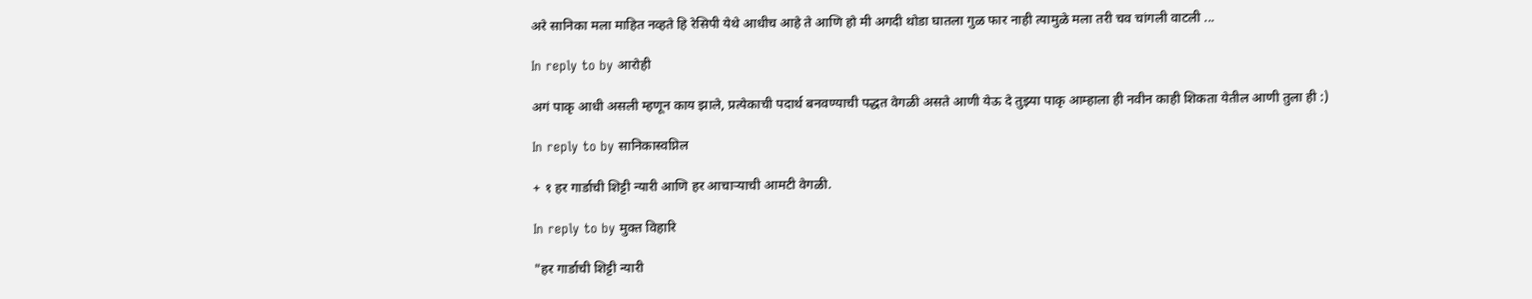अरे सानिका मला माहित नव्हते हि रेसिपी येथे आधीच आहे ते आणि हो मी अगदी थोडा घातला गुळ फार नाही त्यामुळे मला तरी चव चांगली वाटली ...

In reply to by आरोही

अगं पाकृ आधी असली म्हणून काय झाले, प्रत्येकाची पदार्थ बनवण्याची पद्धत वेगळी असते आणी येऊ दे तुझ्या पाकृ आम्हाला ही नवीन काही शिकता येतील आणी तुला ही :)

In reply to by सानिकास्वप्निल

+ १ हर गार्डाची शिट्टी न्यारी आणि हर आचार्‍याची आमटी वेगळी.

In reply to by मुक्त विहारि

"हर गार्डाची शिट्टी न्यारी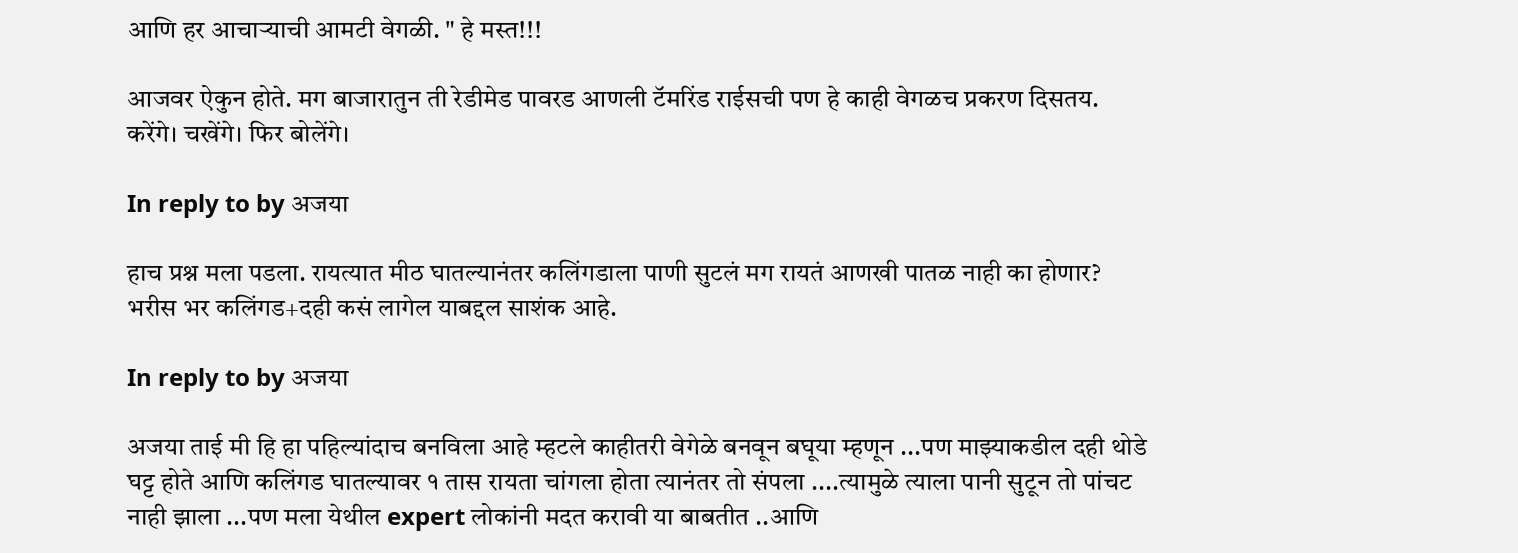आणि हर आचार्‍याची आमटी वेगळी. " हे मस्त!!!

आजवर ऐकुन होते. मग बाजारातुन ती रेडीमेड पावरड आणली टॅमरिंड राईसची पण हे काही वेगळच प्रकरण दिसतय. करेंगे। चखेंगे। फिर बोलेंगे।

In reply to by अजया

हाच प्रश्न मला पडला. रायत्यात मीठ घातल्यानंतर कलिंगडाला पाणी सुटलं मग रायतं आणखी पातळ नाही का होणार? भरीस भर कलिंगड+दही कसं लागेल याबद्दल साशंक आहे.

In reply to by अजया

अजया ताई मी हि हा पहिल्यांदाच बनविला आहे म्हटले काहीतरी वेगेळे बनवून बघूया म्हणून ...पण माझ्याकडील दही थोडे घट्ट होते आणि कलिंगड घातल्यावर १ तास रायता चांगला होता त्यानंतर तो संपला ....त्यामुळे त्याला पानी सुटून तो पांचट नाही झाला ...पण मला येथील expert लोकांनी मदत करावी या बाबतीत ..आणि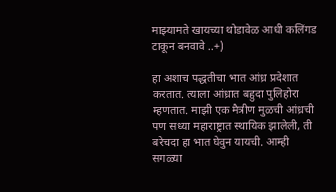माझ्यामते खायच्या थोडावेळ आधी कलिंगड टाकून बनवावे ..+)

हा अशाच पद्धतीचा भात आंध्र प्रदेशात करतात. त्याला आंध्रात बहुदा पुलिहोरा म्हणतात. माझी एक मैत्रीण मुळची आंध्रची पण सध्या महाराष्ट्रात स्थायिक झालेली, ती बरेचदा हा भात घेवुन यायची. आम्ही सगळ्या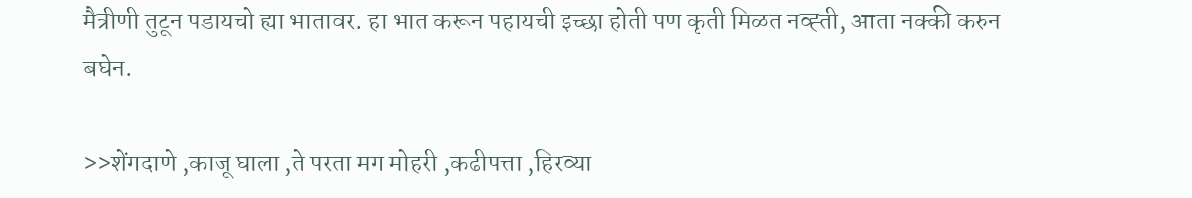मैत्रीणी तुटून पडायचो ह्या भातावर. हा भात करून पहायची इच्छा होती पण कृती मिळत नव्ह्ती, आता नक्की करुन बघेन.

>>शेंगदाणे ,काजू घाला ,ते परता मग मोहरी ,कढीपत्ता ,हिरव्या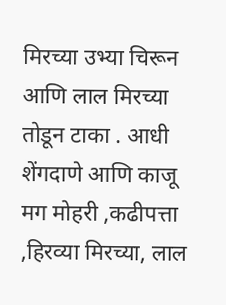मिरच्या उभ्या चिरून आणि लाल मिरच्या तोडून टाका . आधी शेंगदाणे आणि काजू मग मोहरी ,कढीपत्ता ,हिरव्या मिरच्या, लाल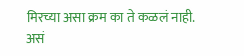मिरच्या असा क्रम का ते कळलं नाही. असं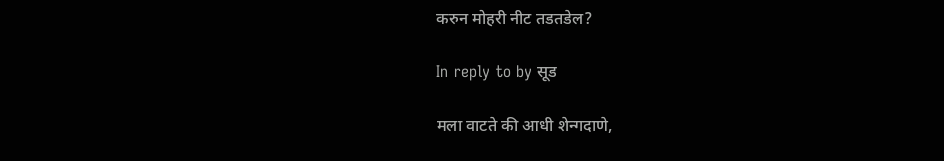करुन मोहरी नीट तडतडेल?

In reply to by सूड

मला वाटते की आधी शेन्गदाणे,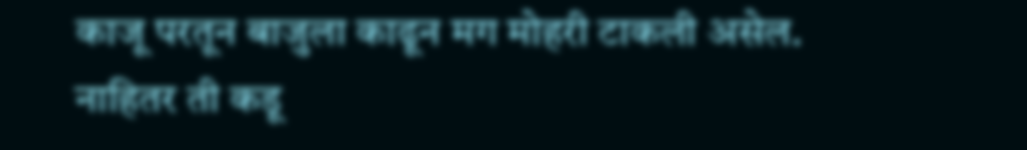काजू परतून बाजुला काढून मग मोहरी टाकली असेल. नाहितर ती कडू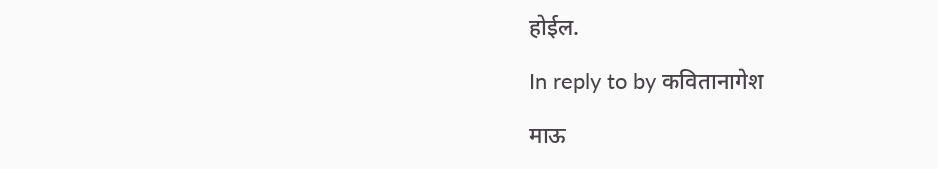होईल.

In reply to by कवितानागेश

माऊ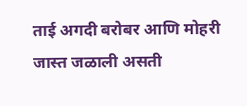ताई अगदी बरोबर आणि मोहरी जास्त जळाली असती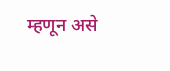म्हणून असे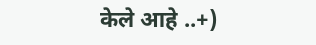केले आहे ..+)